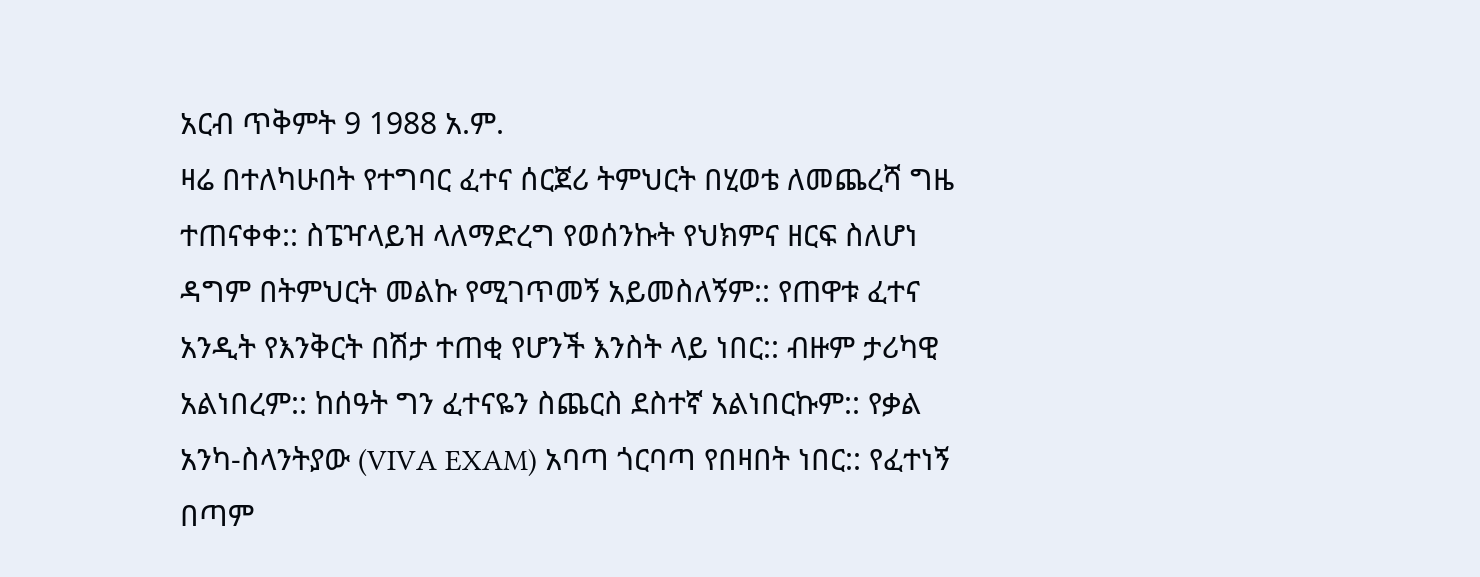አርብ ጥቅምት 9 1988 አ.ም.
ዛሬ በተለካሁበት የተግባር ፈተና ሰርጀሪ ትምህርት በሂወቴ ለመጨረሻ ግዜ ተጠናቀቀ:: ስፔዣላይዝ ላለማድረግ የወሰንኩት የህክምና ዘርፍ ስለሆነ ዳግም በትምህርት መልኩ የሚገጥመኝ አይመስለኝም:: የጠዋቱ ፈተና አንዲት የእንቅርት በሽታ ተጠቂ የሆንች እንስት ላይ ነበር:: ብዙም ታሪካዊ አልነበረም:: ከሰዓት ግን ፈተናዬን ስጨርስ ደስተኛ አልነበርኩም:: የቃል አንካ-ስላንትያው (VIVA EXAM) አባጣ ጎርባጣ የበዛበት ነበር:: የፈተነኝ በጣም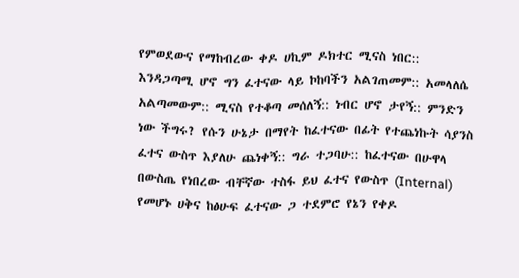የምወደውና የማከብረው ቀዶ ሀኪም ዶክተር ሚናስ ነበር:: እንዳጋጣሚ ሆኖ ግን ፈተናው ላይ ኮከባችን አልገጠመም:: አመላለሴ አልጣመውም:: ሚናስ የተቆጣ መሰለኝ:: ነብር ሆኖ ታየኝ:: ምንድን ነው ችግሩ? የሱን ሁኔታ በማየት ከፈተናው በፊት የተጨነኩት ሳያንስ ፈተና ውስጥ እያለሁ ጨነቀኝ:: ግራ ተጋባሁ:: ከፈተናው በሁዋላ በውስጤ የነበረው ብቸኛው ተስፋ ይህ ፈተና የውስጥ (Internal) የመሆኑ ሀቅና ከፅሁፍ ፈተናው ጋ ተደምሮ የኔን የቀዶ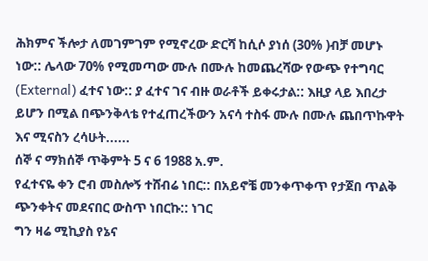ሕክምና ችሎታ ለመገምገም የሚኖረው ድርሻ ከሲሶ ያነሰ (30% )ብቻ መሆኑ ነው:: ሌላው 70% የሚመጣው ሙሉ በሙሉ ከመጨረሻው የውጭ የተግባር (External) ፈተና ነው:: ያ ፈተና ገና ብዙ ወራቶች ይቀሩታል:: እዚያ ላይ እበረታ ይሆን በሚል በጭንቅላቴ የተፈጠረችውን አናሳ ተስፋ ሙሉ በሙሉ ጨበጥኩዋት እና ሚናስን ረሳሁት......
ሰኞ ና ማክሰኞ ጥቅምት 5 ና 6 1988 አ.ም.
የፈተናዬ ቀን ሮብ መስሎኝ ተሸብሬ ነበር:: በአይኖቼ መንቀጥቀጥ የታጀበ ጥልቅ ጭንቀትና መደናበር ውስጥ ነበርኩ:: ነገር
ግን ዛሬ ሚኪያስ የኔና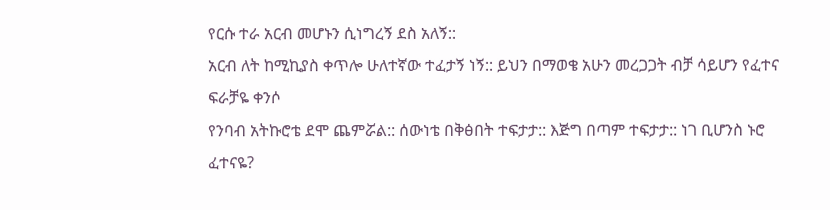የርሱ ተራ አርብ መሆኑን ሲነግረኝ ደስ አለኝ::
አርብ ለት ከሚኪያስ ቀጥሎ ሁለተኛው ተፈታኝ ነኝ:: ይህን በማወቄ አሁን መረጋጋት ብቻ ሳይሆን የፈተና ፍራቻዬ ቀንሶ
የንባብ አትኩሮቴ ደሞ ጨምሯል:: ሰውነቴ በቅፅበት ተፍታታ:: እጅግ በጣም ተፍታታ:: ነገ ቢሆንስ ኑሮ ፈተናዬ?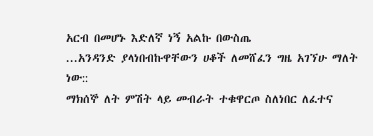አርብ በመሆኑ እድለኛ ነኝ አልኩ በውስጤ
...አንዳንድ ያላነበብኩዋቸውን ሀቆች ለመሸፈን ግዜ አገኘሁ ማለት ነው::
ማክሰኞ ለት ምሽት ላይ መብራት ተቁዋርጦ ስለነበር ለፈተና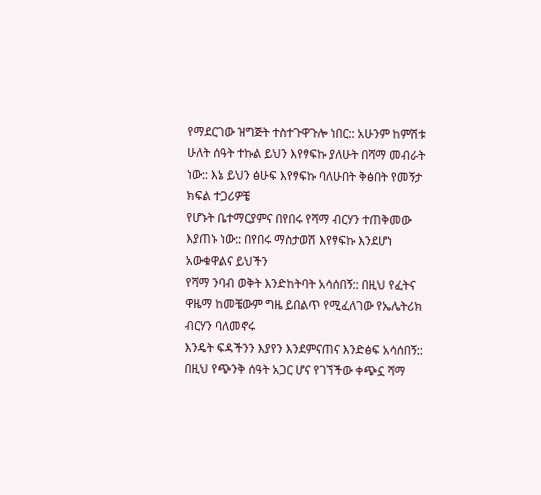የማደርገው ዝግጅት ተስተጉዋጉሎ ነበር:: አሁንም ከምሽቱ
ሁለት ሰዓት ተኩል ይህን እየፃፍኩ ያለሁት በሻማ መብራት ነው:: እኔ ይህን ፅሁፍ እየፃፍኩ ባለሁበት ቅፅበት የመኝታ ክፍል ተጋሪዎቼ
የሆኑት ቤተማርያምና በየበሩ የሻማ ብርሃን ተጠቅመው እያጠኑ ነው:: በየበሩ ማስታወሽ እየፃፍኩ እንደሆነ አውቁዋልና ይህችን
የሻማ ንባብ ወቅት እንድከትባት አሳሰበኝ:: በዚህ የፈትና ዋዜማ ከመቼውም ግዜ ይበልጥ የሚፈለገው የኤሌትሪክ ብርሃን ባለመኖሩ
እንዴት ፍዳችንን እያየን እንደምናጠና እንድፅፍ አሳሰበኝ:: በዚህ የጭንቅ ሰዓት አጋር ሆና የገኘችው ቀጭኗ ሻማ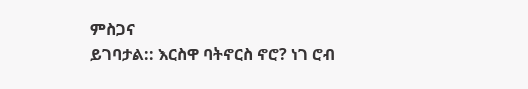ምስጋና
ይገባታል:: እርስዋ ባትኖርስ ኖሮ? ነገ ሮብ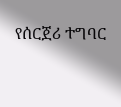የሰርጀሪ ተግባር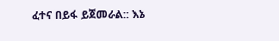ፈተና በይፋ ይጀመራል:: እኔ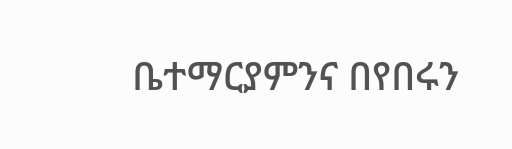ቤተማርያምንና በየበሩን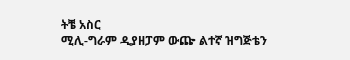ትቼ አስር
ሚሊ-ግራም ዲያዘፓም ውጬ ልተኛ ዝግጅቴን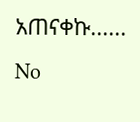አጠናቀኩ......
No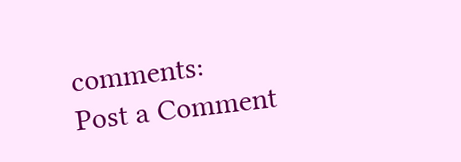comments:
Post a Comment